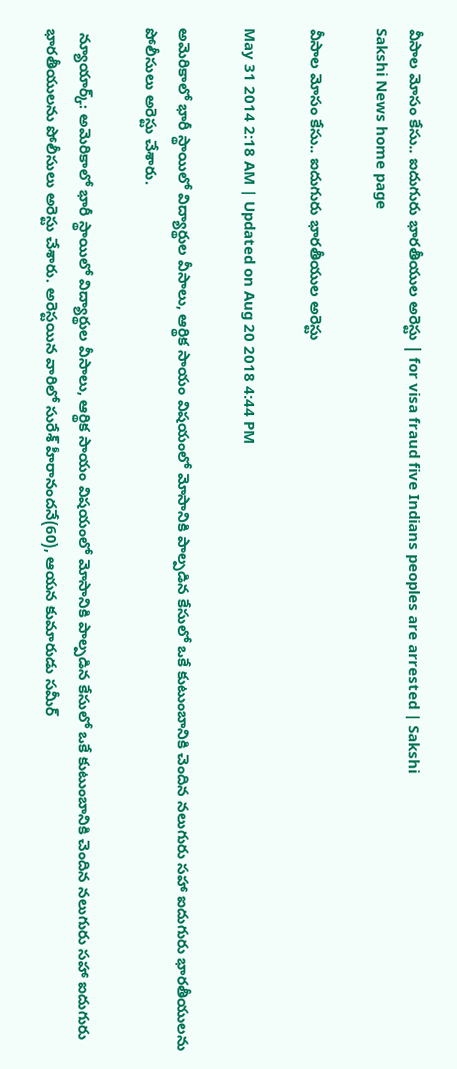వీసాల మోసం కేసు.. ఐదుగురు భారతీయుల అరెస్టు | for visa fraud five Indians peoples are arrested | Sakshi
Sakshi News home page

వీసాల మోసం కేసు.. ఐదుగురు భారతీయుల అరెస్టు

May 31 2014 2:18 AM | Updated on Aug 20 2018 4:44 PM

అమెరికాలో భారీ స్థాయిలో విద్యార్థుల వీసాలు, ఆర్థిక సాయం విషయంలో మోసానికి పాల్పడిన కేసులో ఒకే కుటుంబానికి చెందిన నలుగురు సహా ఐదుగురు భారతీయులను పోలీసులు అరెస్టు చేశారు.

 న్యూయార్క్: అమెరికాలో భారీ స్థాయిలో విద్యార్థుల వీసాలు, ఆర్థిక సాయం విషయంలో మోసానికి పాల్పడిన కేసులో ఒకే కుటుంబానికి చెందిన నలుగురు సహా ఐదుగురు భారతీయులను పోలీసులు అరెస్టు చేశారు. అరెస్టయిన వారిలో సురేశ్ హీరానందనే(60), ఆయన కుమారుడు సమీర్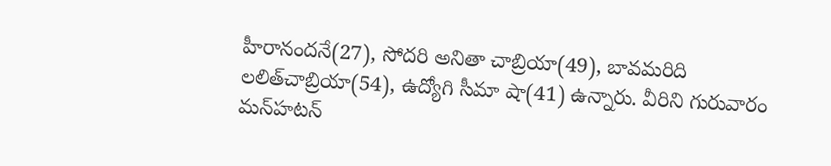హీరానందనే(27), సోదరి అనితా చాబ్రియా(49), బావమరిది లలిత్‌చాబ్రియా(54), ఉద్యోగి సీమా షా(41) ఉన్నారు. వీరిని గురువారం మన్‌హటన్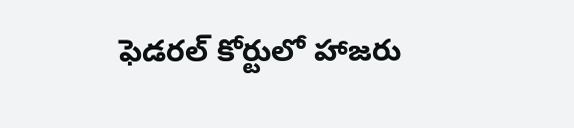ఫెడరల్ కోర్టులో హాజరు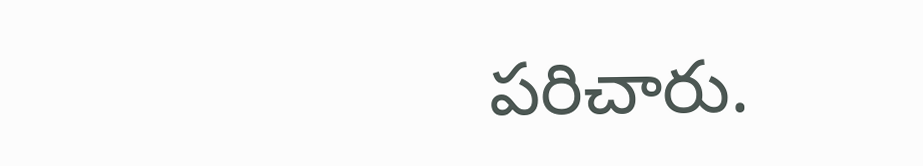పరిచారు.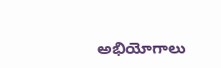అభియోగాలు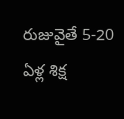రుజువైతే 5-20 ఏళ్ల శిక్ష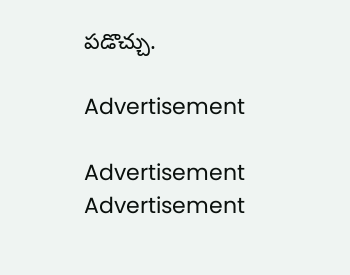పడొచ్చు.

Advertisement

Advertisement
Advertisement